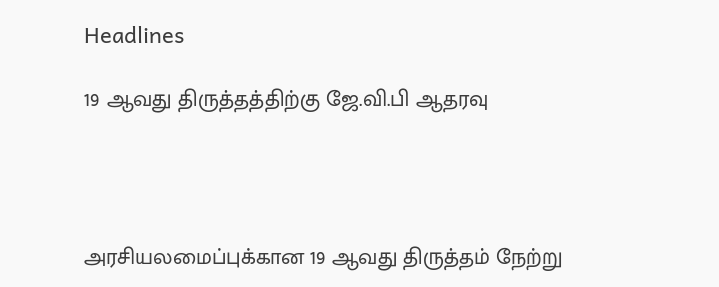Headlines

19 ஆவது திருத்தத்திற்கு ஜே.வி.பி ஆதரவு




அரசியலமைப்புக்கான 19 ஆவது திருத்தம் நேற்று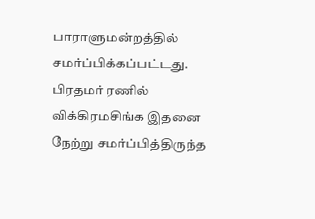பாராளுமன்றத்தில் சமர்ப்பிக்கப்பட்டது. பிரதமர் ரணில் விக்கிரமசிங்க இதனை நேற்று சமர்ப்பித்திருந்த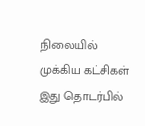நிலையில் முக்கிய கட்சிகள் இது தொடர்பில்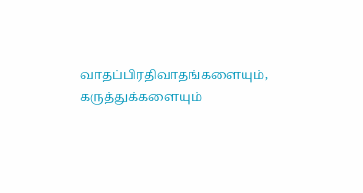வாதப்பிரதிவாதங்களையும், கருத்துக்களையும்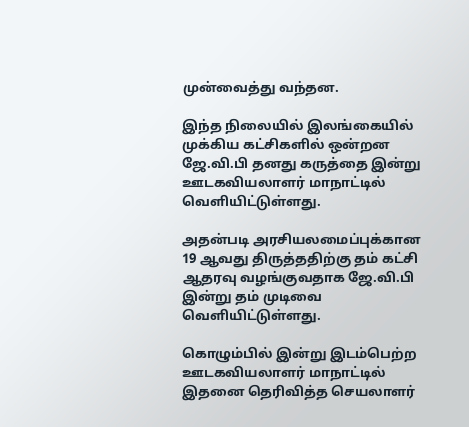முன்வைத்து வந்தன.

இந்த நிலையில் இலங்கையில் முக்கிய கட்சிகளில் ஒன்றன ஜே.வி.பி தனது கருத்தை இன்று ஊடகவியலாளர் மாநாட்டில் வெளியிட்டுள்ளது.

அதன்படி அரசியலமைப்புக்கான 19 ஆவது திருத்ததிற்கு தம் கட்சி ஆதரவு வழங்குவதாக ஜே.வி.பி இன்று தம் முடிவை வெளியிட்டுள்ளது.

கொழும்பில் இன்று இடம்பெற்ற ஊடகவியலாளர் மாநாட்டில் இதனை தெரிவித்த செயலாளர்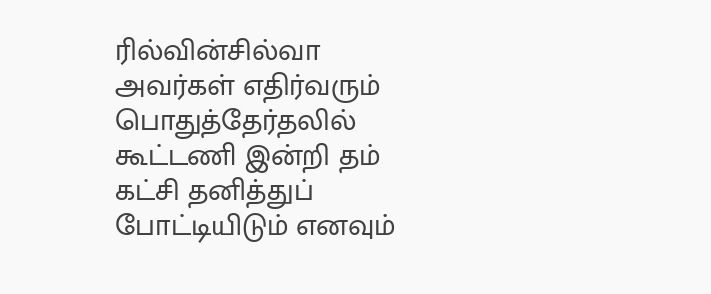ரில்வின்சில்வா அவர்கள் எதிர்வரும் பொதுத்தேர்தலில் கூட்டணி இன்றி தம் கட்சி தனித்துப் போட்டியிடும் எனவும்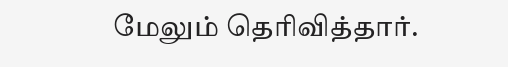மேலும் தெரிவித்தார்.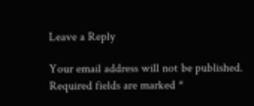Leave a Reply

Your email address will not be published. Required fields are marked *